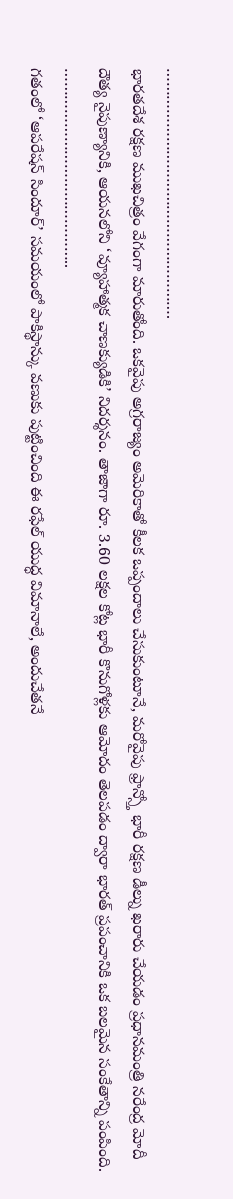……………………………………………….
భారతదేశ రక్షణ ముఖచిత్రం వేగంగా మారుతోంది. ఒకవైపు అగ్రరాజ్యం అమెరికాతో కీలక ఒప్పందాలు చేసుకుంటూనే, మరోవైపు ఫ్రాన్స్తో భారీ రక్షణ డీల్ను ఖరారు చేయడం ప్రధానమంత్రి నరేంద్ర మోదీ దౌత్య నైపుణ్యానికి, ఆయనలోని ‘వ్యూహాత్మక చాణక్యుడికి’ నిదర్శనం. తాజాగా రూ. 3.60 లక్షల కోట్ల భారీ కొనుగోళ్లకు ఆమోదం తెలపడం ద్వారా భారత్ ప్రపంచానికి ఒక బలమైన సంకేతాన్ని పంపింది.
……………………………………..
గతంలో ‘ఆపరేషన్ సిందూర్’ సమయంలో పాకిస్థాన్కు వణుకు పుట్టించింది ఈ రఫేల్ యుద్ధ విమానాలే, అందుచేతనే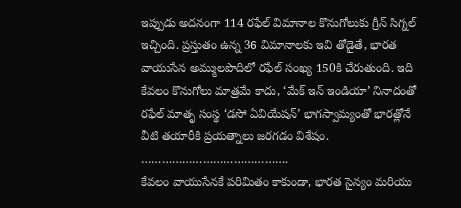ఇప్పుడు అదనంగా 114 రఫేల్ విమానాల కొనుగోలుకు గ్రీన్ సిగ్నల్ ఇచ్చింది. ప్రస్తుతం ఉన్న 36 విమానాలకు ఇవి తోడైతే, భారత వాయుసేన అమ్ములపొదిలో రఫేల్ సంఖ్య 150కి చేరుతుంది. ఇది కేవలం కొనుగోలు మాత్రమే కాదు, ‘మేక్ ఇన్ ఇండియా’ నినాదంతో రఫేల్ మాతృ సంస్థ ‘డసో ఏవియేషన్’ భాగస్వామ్యంతో భారత్లోనే వీటి తయారీకి ప్రయత్నాలు జరగడం విశేషం.
…………………………………….
కేవలం వాయుసేనకే పరిమితం కాకుండా, భారత సైన్యం మరియు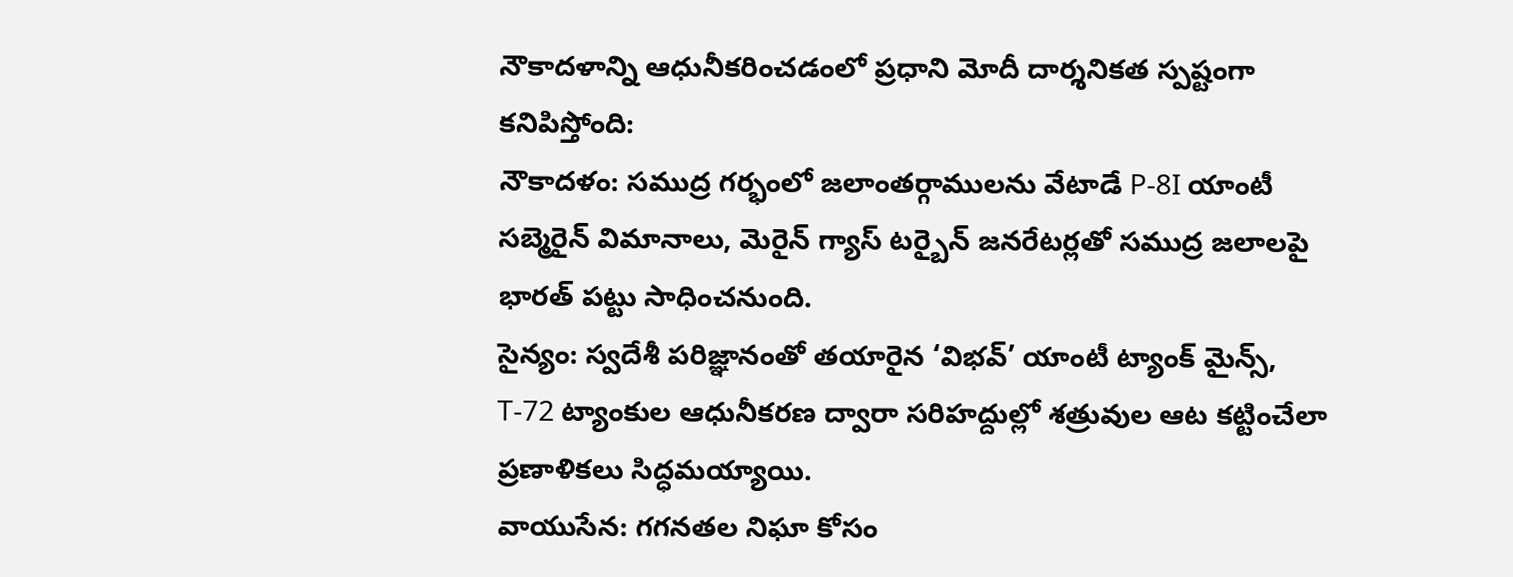నౌకాదళాన్ని ఆధునీకరించడంలో ప్రధాని మోదీ దార్శనికత స్పష్టంగా కనిపిస్తోంది:
నౌకాదళం: సముద్ర గర్భంలో జలాంతర్గాములను వేటాడే P-8I యాంటీ సబ్మెరైన్ విమానాలు, మెరైన్ గ్యాస్ టర్బైన్ జనరేటర్లతో సముద్ర జలాలపై భారత్ పట్టు సాధించనుంది.
సైన్యం: స్వదేశీ పరిజ్ఞానంతో తయారైన ‘విభవ్’ యాంటీ ట్యాంక్ మైన్స్, T-72 ట్యాంకుల ఆధునీకరణ ద్వారా సరిహద్దుల్లో శత్రువుల ఆట కట్టించేలా ప్రణాళికలు సిద్ధమయ్యాయి.
వాయుసేన: గగనతల నిఘా కోసం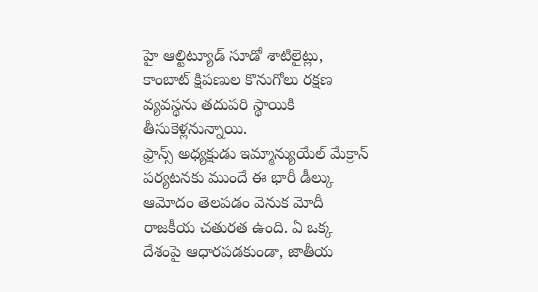హై ఆల్టిట్యూడ్ సూడో శాటిలైట్లు, కాంబాట్ క్షిపణుల కొనుగోలు రక్షణ వ్యవస్థను తదుపరి స్థాయికి తీసుకెళ్లనున్నాయి.
ఫ్రాన్స్ అధ్యక్షుడు ఇమ్మాన్యుయేల్ మేక్రాన్ పర్యటనకు ముందే ఈ భారీ డీల్కు ఆమోదం తెలపడం వెనుక మోదీ రాజకీయ చతురత ఉంది. ఏ ఒక్క దేశంపై ఆధారపడకుండా, జాతీయ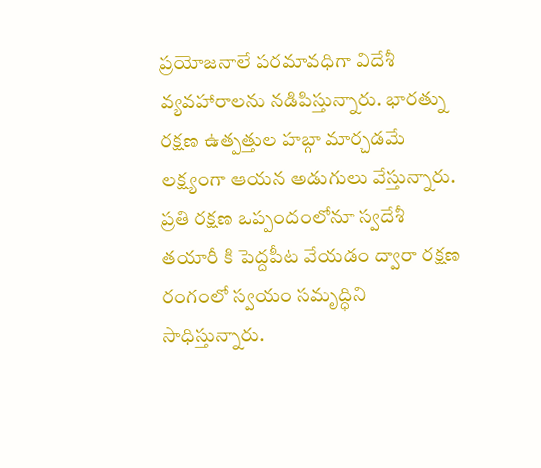ప్రయోజనాలే పరమావధిగా విదేశీ వ్యవహారాలను నడిపిస్తున్నారు. భారత్ను రక్షణ ఉత్పత్తుల హబ్గా మార్చడమే లక్ష్యంగా ఆయన అడుగులు వేస్తున్నారు.
ప్రతి రక్షణ ఒప్పందంలోనూ స్వదేశీ తయారీ కి పెద్దపీట వేయడం ద్వారా రక్షణ రంగంలో స్వయం సమృద్ధిని సాధిస్తున్నారు.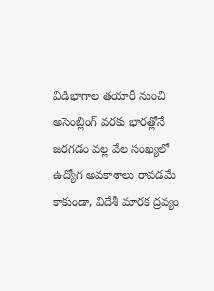విడిభాగాల తయారీ నుంచి అసెంబ్లింగ్ వరకు భారత్లోనే జరగడం వల్ల వేల సంఖ్యలో ఉద్యోగ అవకాశాలు రావడమే కాకుండా, విదేశీ మారక ద్రవ్యం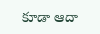కూడా ఆదా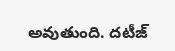అవుతుంది. దటీజ్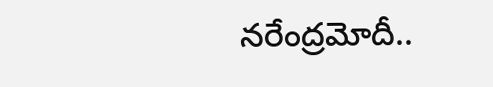నరేంద్రమోదీ..